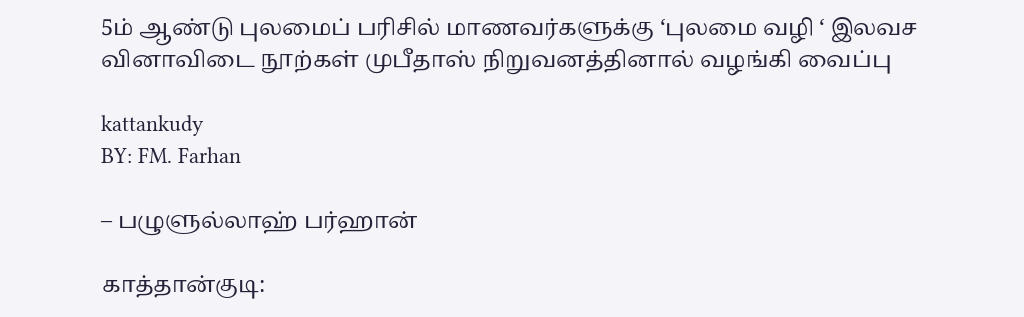5ம் ஆண்டு புலமைப் பரிசில் மாணவர்களுக்கு ‘புலமை வழி ‘ இலவச வினாவிடை நூற்கள் முபீதாஸ் நிறுவனத்தினால் வழங்கி வைப்பு

kattankudy
BY: FM. Farhan

– பழுளுல்லாஹ் பர்ஹான்

காத்தான்குடி: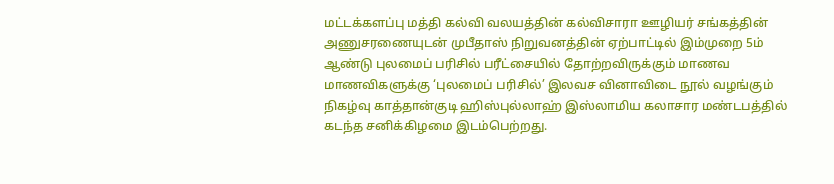மட்டக்களப்பு மத்தி கல்வி வலயத்தின் கல்விசாரா ஊழியர் சங்கத்தின் அணுசரணையுடன் முபீதாஸ் நிறுவனத்தின் ஏற்பாட்டில் இம்முறை 5ம் ஆண்டு புலமைப் பரிசில் பரீட்சையில் தோற்றவிருக்கும் மாணவ மாணவிகளுக்கு ‘புலமைப் பரிசில்’ இலவச வினாவிடை நூல் வழங்கும் நிகழ்வு காத்தான்குடி ஹிஸ்புல்லாஹ் இஸ்லாமிய கலாசார மண்டபத்தில் கடந்த சனிக்கிழமை இடம்பெற்றது.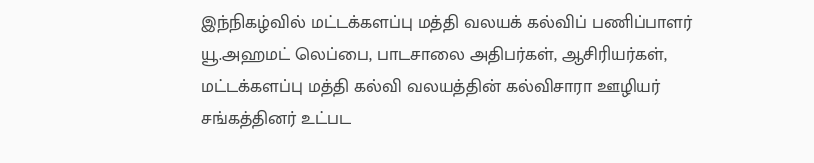இந்நிகழ்வில் மட்டக்களப்பு மத்தி வலயக் கல்விப் பணிப்பாளர் யூ.அஹமட் லெப்பை, பாடசாலை அதிபர்கள், ஆசிரியர்கள், மட்டக்களப்பு மத்தி கல்வி வலயத்தின் கல்விசாரா ஊழியர் சங்கத்தினர் உட்பட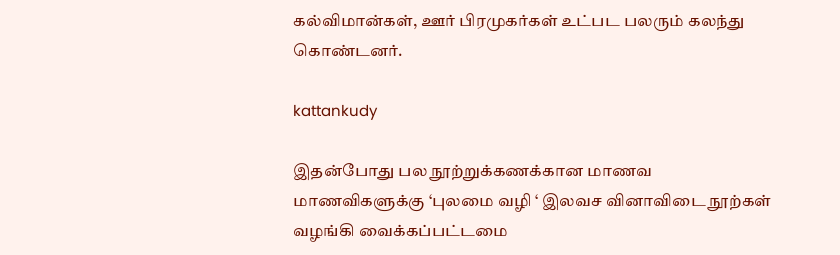கல்விமான்கள், ஊர் பிரமுகர்கள் உட்பட பலரும் கலந்து கொண்டனர்.

kattankudy

இதன்போது பல நூற்றுக்கணக்கான மாணவ மாணவிகளுக்கு ‘புலமை வழி ‘ இலவச வினாவிடை நூற்கள் வழங்கி வைக்கப்பட்டமை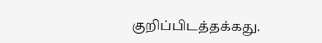குறிப்பிடத்தக்கது.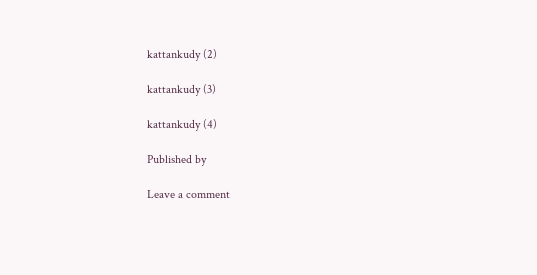kattankudy (2)

kattankudy (3)

kattankudy (4)

Published by

Leave a comment